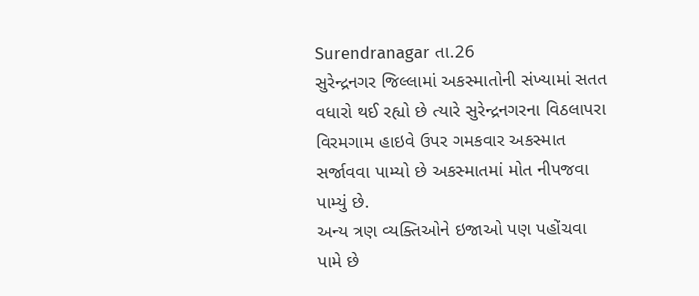Surendranagar તા.26
સુરેન્દ્રનગર જિલ્લામાં અકસ્માતોની સંખ્યામાં સતત વધારો થઈ રહ્યો છે ત્યારે સુરેન્દ્રનગરના વિઠલાપરા વિરમગામ હાઇવે ઉપર ગમકવાર અકસ્માત સર્જાવવા પામ્યો છે અકસ્માતમાં મોત નીપજવા પામ્યું છે.
અન્ય ત્રણ વ્યક્તિઓને ઇજાઓ પણ પહોંચવા પામે છે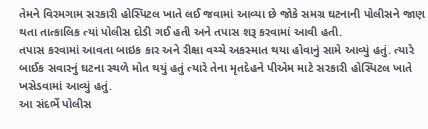તેમને વિરમગામ સરકારી હોસ્પિટલ ખાતે લઈ જવામાં આવ્યા છે જોકે સમગ્ર ઘટનાની પોલીસને જાણ થતા તાત્કાલિક ત્યાં પોલીસ દોડી ગઈ હતી અને તપાસ શરૂ કરવામાં આવી હતી.
તપાસ કરવામાં આવતા બાઇક કાર અને રીક્ષા વચ્ચે અકસ્માત થયા હોવાનું સામે આવ્યું હતું. ત્યારે બાઈક સવારનું ઘટના સ્થળે મોત થયું હતું ત્યારે તેના મૃતદેહને પીએમ માટે સરકારી હોસ્પિટલ ખાતે ખસેડવામાં આવ્યું હતું.
આ સંદર્ભે પોલીસ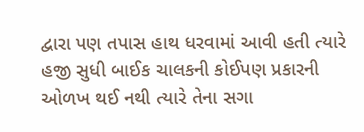દ્વારા પણ તપાસ હાથ ધરવામાં આવી હતી ત્યારે હજી સુધી બાઈક ચાલકની કોઈપણ પ્રકારની ઓળખ થઈ નથી ત્યારે તેના સગા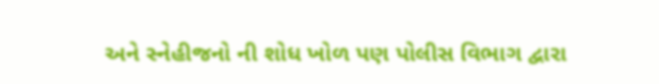અને સ્નેહીજનો ની શોધ ખોળ પણ પોલીસ વિભાગ દ્વારા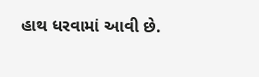હાથ ધરવામાં આવી છે.